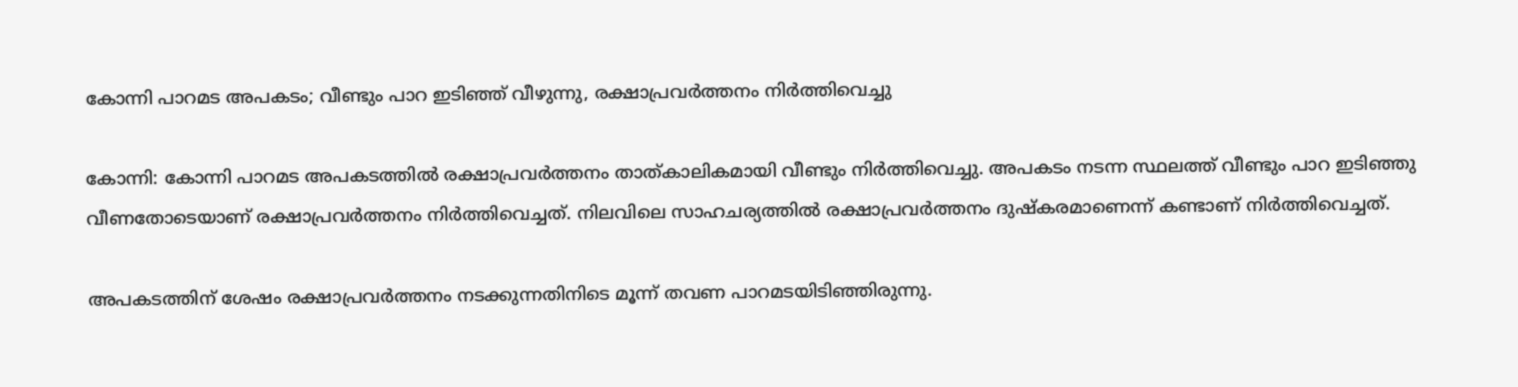കോന്നി പാറമട അപകടം; വീണ്ടും പാറ ഇടിഞ്ഞ് വീഴുന്നു, രക്ഷാപ്രവര്‍ത്തനം നിര്‍ത്തിവെച്ചു

കോന്നി: കോന്നി പാറമട അപകടത്തില്‍ രക്ഷാപ്രവര്‍ത്തനം താത്കാലികമായി വീണ്ടും നിര്‍ത്തിവെച്ചു. അപകടം നടന്ന സ്ഥലത്ത് വീണ്ടും പാറ ഇടിഞ്ഞു വീണതോടെയാണ് രക്ഷാപ്രവര്‍ത്തനം നിര്‍ത്തിവെച്ചത്. നിലവിലെ സാഹചര്യത്തില്‍ രക്ഷാപ്രവര്‍ത്തനം ദുഷ്‌കരമാണെന്ന് കണ്ടാണ് നിര്‍ത്തിവെച്ചത്.

അപകടത്തിന് ശേഷം രക്ഷാപ്രവര്‍ത്തനം നടക്കുന്നതിനിടെ മൂന്ന് തവണ പാറമടയിടിഞ്ഞിരുന്നു.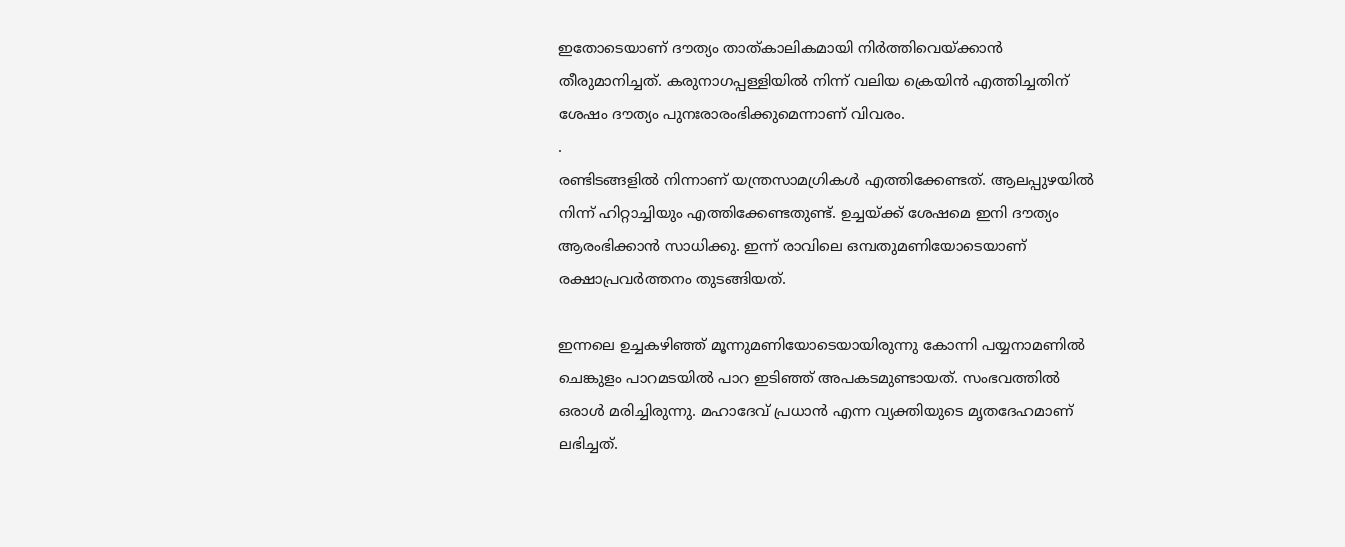ഇതോടെയാണ് ദൗത്യം താത്കാലികമായി നിര്‍ത്തിവെയ്ക്കാന്‍ തീരുമാനിച്ചത്. കരുനാഗപ്പള്ളിയില്‍ നിന്ന് വലിയ ക്രെയിന്‍ എത്തിച്ചതിന് ശേഷം ദൗത്യം പുനഃരാരംഭിക്കുമെന്നാണ് വിവരം.
.
രണ്ടിടങ്ങളില്‍ നിന്നാണ് യന്ത്രസാമഗ്രികള്‍ എത്തിക്കേണ്ടത്. ആലപ്പുഴയില്‍ നിന്ന് ഹിറ്റാച്ചിയും എത്തിക്കേണ്ടതുണ്ട്. ഉച്ചയ്ക്ക് ശേഷമെ ഇനി ദൗത്യം ആരംഭിക്കാന്‍ സാധിക്കു. ഇന്ന് രാവിലെ ഒമ്പതുമണിയോടെയാണ് രക്ഷാപ്രവര്‍ത്തനം തുടങ്ങിയത്.

ഇന്നലെ ഉച്ചകഴിഞ്ഞ് മൂന്നുമണിയോടെയായിരുന്നു കോന്നി പയ്യനാമണില്‍ ചെങ്കുളം പാറമടയില്‍ പാറ ഇടിഞ്ഞ് അപകടമുണ്ടായത്. സംഭവത്തില്‍ ഒരാള്‍ മരിച്ചിരുന്നു. മഹാദേവ് പ്രധാന്‍ എന്ന വ്യക്തിയുടെ മൃതദേഹമാണ് ലഭിച്ചത്.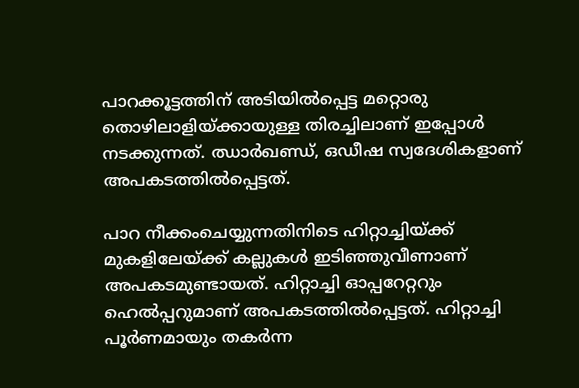പാറക്കൂട്ടത്തിന് അടിയില്‍പ്പെട്ട മറ്റൊരു തൊഴിലാളിയ്ക്കായുള്ള തിരച്ചിലാണ് ഇപ്പോള്‍ നടക്കുന്നത്. ഝാര്‍ഖണ്ഡ്, ഒഡീഷ സ്വദേശികളാണ് അപകടത്തില്‍പ്പെട്ടത്.

പാറ നീക്കംചെയ്യുന്നതിനിടെ ഹിറ്റാച്ചിയ്ക്ക് മുകളിലേയ്ക്ക് കല്ലുകള്‍ ഇടിഞ്ഞുവീണാണ് അപകടമുണ്ടായത്. ഹിറ്റാച്ചി ഓപ്പറേറ്ററും ഹെല്‍പ്പറുമാണ് അപകടത്തില്‍പ്പെട്ടത്. ഹിറ്റാച്ചി പൂര്‍ണമായും തകര്‍ന്ന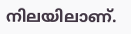നിലയിലാണ്.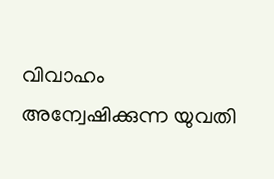വിവാഹം അന്വേഷിക്കുന്ന യുവതി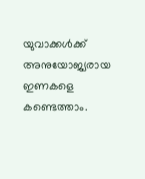യുവാക്കൾക്ക് അനുയോജ്യരായ ഇണകളെ കണ്ടെത്താം.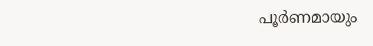പൂർണമായും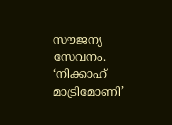സൗജന്യ സേവനം.  ‘നിക്കാഹ് മാട്രിമോണി’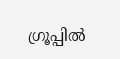ഗ്രൂപ്പിൽ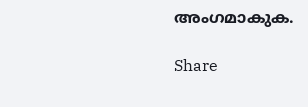അംഗമാകുക.

Share